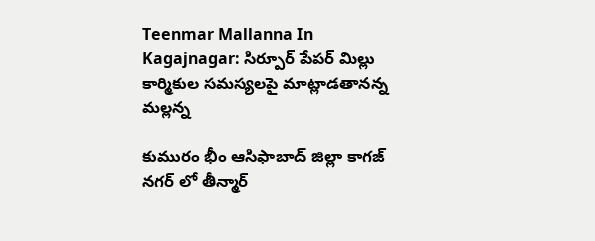Teenmar Mallanna In Kagajnagar: సిర్పూర్ పేపర్ మిల్లు కార్మికుల సమస్యలపై మాట్లాడతానన్న మల్లన్న

కుమురం భీం ఆసిఫాబాద్ జిల్లా కాగజ్ నగర్ లో తీన్మార్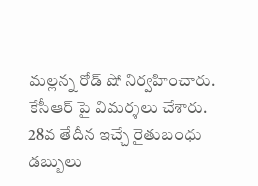మల్లన్న రోడ్ షో నిర్వహించారు. కేసీఆర్ పై విమర్శలు చేశారు. 28వ తేదీన ఇచ్చే రైతుబంధు డబ్బులు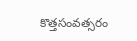కొత్తసంవత్సరం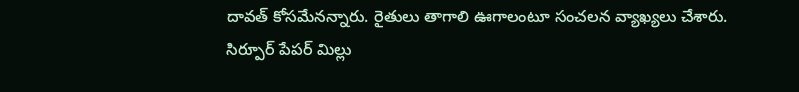దావత్ కోసమేనన్నారు. రైతులు తాగాలి ఊగాలంటూ సంచలన వ్యాఖ్యలు చేశారు. సిర్పూర్ పేపర్ మిల్లు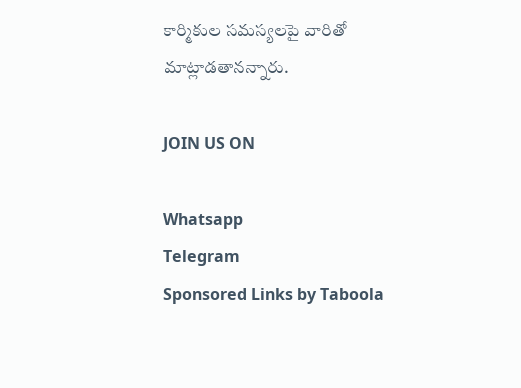కార్మికుల సమస్యలపై వారితో మాట్లాడతానన్నారు.

JOIN US ON

Whatsapp
Telegram
Sponsored Links by Taboola